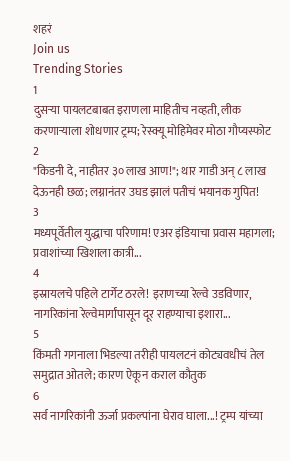शहरं
Join us
Trending Stories
1
दुसऱ्या पायलटबाबत इराणला माहितीच नव्हती, लीक करणाऱ्याला शोधणार ट्रम्प; रेस्क्यू मोहिमेवर मोठा गौप्यस्फोट
2
"किडनी दे, नाहीतर ३० लाख आण!"; थार गाडी अन् ८ लाख देऊनही छळ; लग्नानंतर उघड झालं पतीचं भयानक गुपित!
3
मध्यपूर्वेतील युद्धाचा परिणाम! एअर इंडियाचा प्रवास महागला; प्रवाशांच्या खिशाला कात्री...
4
इस्रायलचे पहिले टार्गेट ठरले! इराणच्या रेल्वे उडविणार, नागरिकांना रेल्वेमार्गांपासून दूर राहण्याचा इशारा...
5
किंमती गगनाला भिडल्या तरीही पायलटनं कोट्यवधीचं तेल समुद्रात ओतले; कारण ऐकून कराल कौतुक
6
सर्व नागरिकांनी ऊर्जा प्रकल्पांना घेराव घाला...! ट्रम्प यांच्या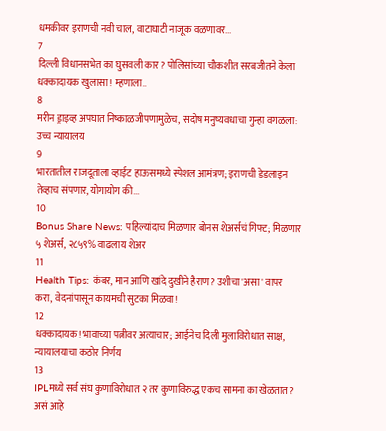धमकीवर इराणची नवी चाल, वाटाघाटी नाजूक वळणावर...
7
दिल्ली विधानसभेत का घुसवली कार? पोलिसांच्या चौकशीत सरबजीतने केला धक्कादायक खुलासा! म्हणाला..
8
मरीन ड्राइव्ह अपघात निष्काळजीपणामुळेच, सदोष मनुष्यवधाचा गुन्हा वगळला: उच्च न्यायालय
9
भारतातील राजदूताला व्हाईट हाऊसमध्ये स्पेशल आमंत्रण; इराणची डेडलाइन तेव्हाच संपणार, योगायोग की...
10
Bonus Share News: पहिल्यांदाच मिळणार बोनस शेअर्सचं गिफ्ट; मिळणार ५ शेअर्स, २८५९% वाढलाय शेअर
11
Health Tips: कंबर, मान आणि खांदे दुखीने हैराण? उशीचा 'असा' वापर करा, वेदनांपासून कायमची सुटका मिळवा!
12
धक्कादायक! भावाच्या पत्नीवर अत्याचार; आईनेच दिली मुलाविरोधात साक्ष, न्यायालयाचा कठोर निर्णय
13
IPLमध्ये सर्व संघ कुणाविरोधात २ तर कुणाविरुद्ध एकच सामना का खेळतात? असं आहे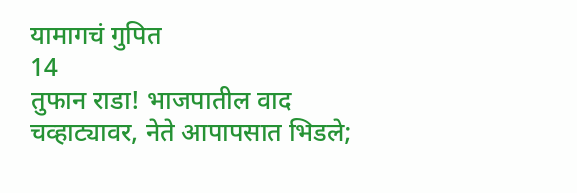यामागचं गुपित
14
तुफान राडा! भाजपातील वाद चव्हाट्यावर, नेते आपापसात भिडले;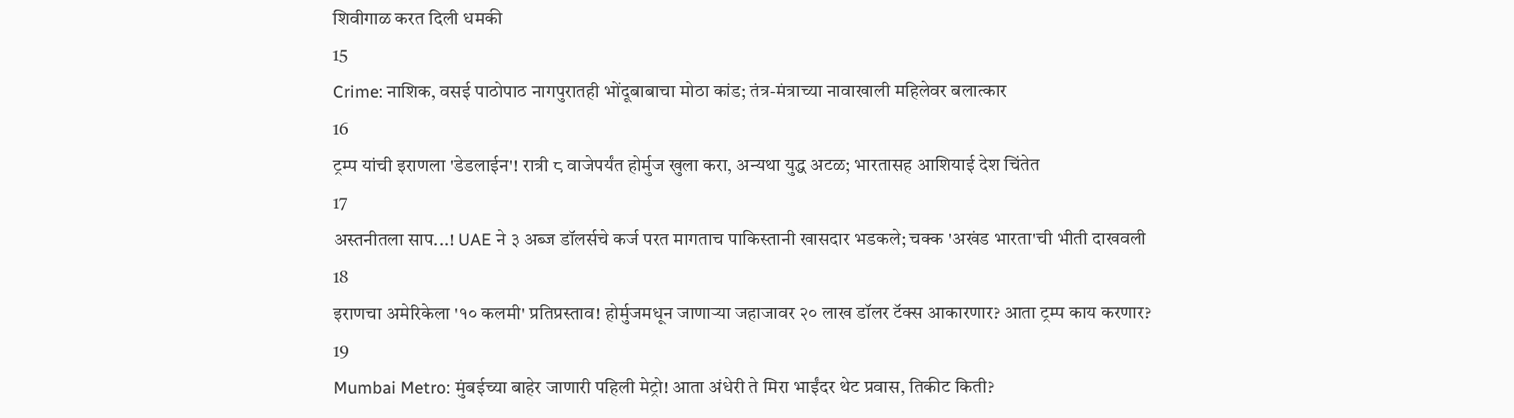शिवीगाळ करत दिली धमकी
15
Crime: नाशिक, वसई पाठोपाठ नागपुरातही भोंदूबाबाचा मोठा कांड; तंत्र-मंत्राच्या नावाखाली महिलेवर बलात्कार
16
ट्रम्प यांची इराणला 'डेडलाईन'! रात्री ८ वाजेपर्यंत होर्मुज खुला करा, अन्यथा युद्ध अटळ; भारतासह आशियाई देश चिंतेत
17
अस्तनीतला साप...! UAE ने ३ अब्ज डॉलर्सचे कर्ज परत मागताच पाकिस्तानी खासदार भडकले; चक्क 'अखंड भारता'ची भीती दाखवली
18
इराणचा अमेरिकेला '१० कलमी' प्रतिप्रस्ताव! होर्मुजमधून जाणाऱ्या जहाजावर २० लाख डॉलर टॅक्स आकारणार? आता ट्रम्प काय करणार?
19
Mumbai Metro: मुंबईच्या बाहेर जाणारी पहिली मेट्रो! आता अंधेरी ते मिरा भाईंदर थेट प्रवास, तिकीट किती?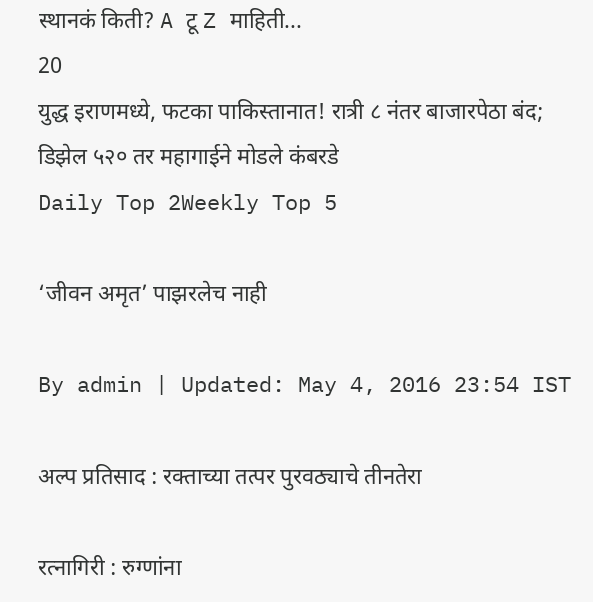स्थानकं किती? A टू Z माहिती...
20
युद्ध इराणमध्ये, फटका पाकिस्तानात! रात्री ८ नंतर बाजारपेठा बंद; डिझेल ५२० तर महागाईने मोडले कंबरडे
Daily Top 2Weekly Top 5

‘जीवन अमृत’ पाझरलेच नाही

By admin | Updated: May 4, 2016 23:54 IST

अल्प प्रतिसाद : रक्ताच्या तत्पर पुरवठ्याचे तीनतेरा

रत्नागिरी : रुग्णांना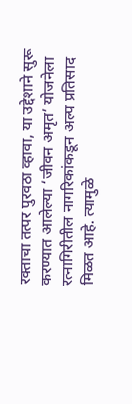रक्ताचा तत्पर पुरवठा व्हावा, या उद्देशाने सुरू करण्यात आलेल्या ‘जीवन अमृत’ योजनेला रत्नागिरीतील नागरिकांकडून अल्प प्रतिसाद मिळत आहे. त्यामुळे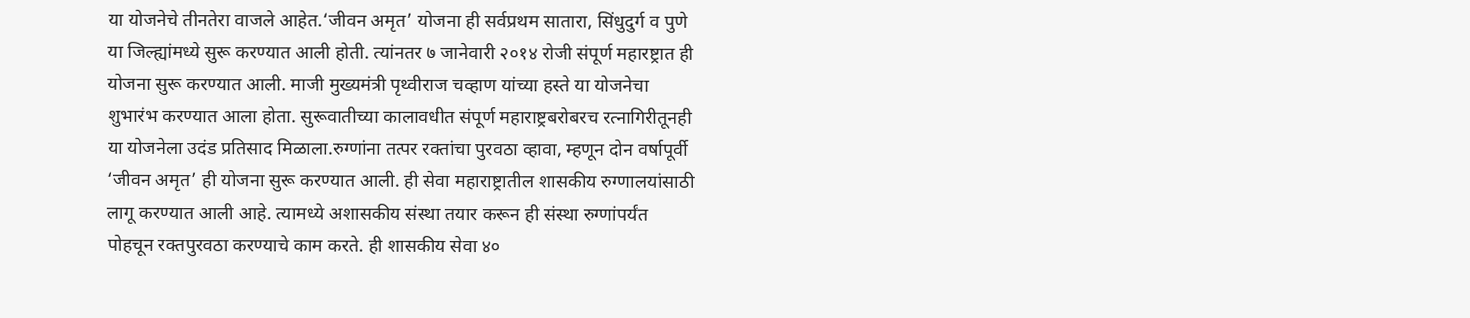या योजनेचे तीनतेरा वाजले आहेत.‘जीवन अमृत’ योजना ही सर्वप्रथम सातारा, सिंधुदुर्ग व पुणे या जिल्ह्यांमध्ये सुरू करण्यात आली होती. त्यांनतर ७ जानेवारी २०१४ रोजी संपूर्ण महारष्ट्रात ही योजना सुरू करण्यात आली. माजी मुख्यमंत्री पृथ्वीराज चव्हाण यांच्या हस्ते या योजनेचा शुभारंभ करण्यात आला होता. सुरूवातीच्या कालावधीत संपूर्ण महाराष्ट्रबरोबरच रत्नागिरीतूनही या योजनेला उदंड प्रतिसाद मिळाला.रुग्णांना तत्पर रक्तांचा पुरवठा व्हावा, म्हणून दोन वर्षापूर्वी ‘जीवन अमृत’ ही योजना सुरू करण्यात आली. ही सेवा महाराष्ट्रातील शासकीय रुग्णालयांसाठी लागू करण्यात आली आहे. त्यामध्ये अशासकीय संस्था तयार करून ही संस्था रुग्णांपर्यंत पोहचून रक्तपुरवठा करण्याचे काम करते. ही शासकीय सेवा ४०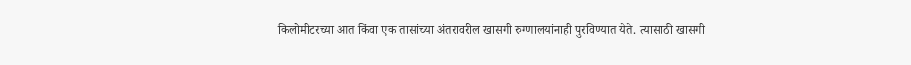किलोमीटरच्या आत किंवा एक तासांच्या अंतरावरील खासगी रुग्णालयांनाही पुरविण्यात येते. त्यासाठी खासगी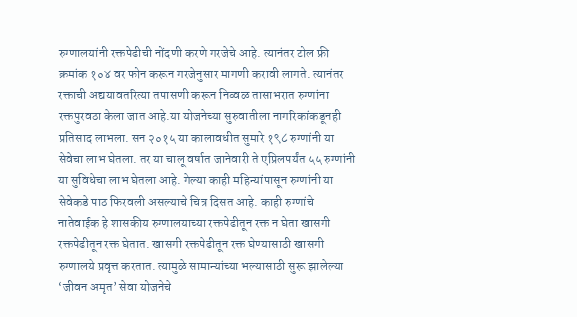रुग्णालयांनी रक्तपेढीची नोंदणी करणे गरजेचे आहे. त्यानंतर टोल फ्री क्रमांक १०४ वर फोन करून गरजेनुसार मागणी करावी लागते. त्यानंतर रक्ताची अद्ययावतरित्या तपासणी करून निव्वळ तासाभरात रुग्णांना रक्तपुरवठा केला जात आहे.या योजनेच्या सुरुवातीला नागरिकांकडूनही प्रतिसाद लाभला. सन २०१५ या कालावधीत सुमारे १९८ रुग्णांनी या सेवेचा लाभ घेतला. तर या चालू वर्षात जानेवारी ते एप्रिलपर्यंत ५५ रुग्णांनी या सुविधेचा लाभ घेतला आहे. गेल्या काही महिन्यांपासून रुग्णांनी या सेवेकडे पाठ फिरवली असल्याचे चित्र दिसत आहे. काही रुग्णांचे नातेवाईक हे शासकीय रुग्णालयाच्या रक्तपेढीतून रक्त न घेता खासगी रक्तपेढीतून रक्त घेतात. खासगी रक्तपेढीतून रक्त घेण्यासाठी खासगी रुग्णालये प्रवृत्त करतात. त्यामुळे सामान्यांच्या भल्यासाठी सुरू झालेल्या ‘जीवन अमृत’ सेवा योजनेचे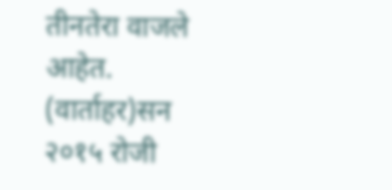तीनतेरा वाजले आहेत. (वार्ताहर)सन २०१५ रोजी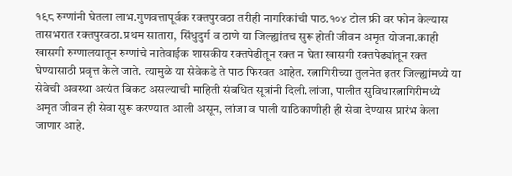१९८ रुग्णांनी घेतला लाभ.गुणवत्तापूर्वक रक्तपुरवठा तरीही नागरिकांची पाठ.१०४ टोल फ्री वर फोन केल्यास तासभरात रक्तपुरवठा.प्रथम सातारा, सिंधुदुर्ग व ठाणे या जिल्ह्यांतच सुरू होती जीवन अमृत योजना.काही खासगी रुग्णालयातून रुग्णांचे नातेवाईक शासकीय रक्तपेढीतून रक्त न घेता खासगी रक्तपेढ्यांतून रक्त घेण्यासाठी प्रवृत्त केले जाते. त्यामुळे या सेवेकडे ते पाठ फिरवत आहेत. रत्नागिरीच्या तुलनेत इतर जिल्ह्यांमध्ये या सेवेची अवस्था अत्यंत बिकट असल्याची माहिती संबधित सूत्रांनी दिली.लांजा, पालीत सुविधारत्नागिरीमध्ये अमृत जीवन ही सेवा सुरू करण्यात आली असून, लांजा व पाली याठिकाणीही ही सेवा देण्यास प्रारंभ केला जाणार आहे.